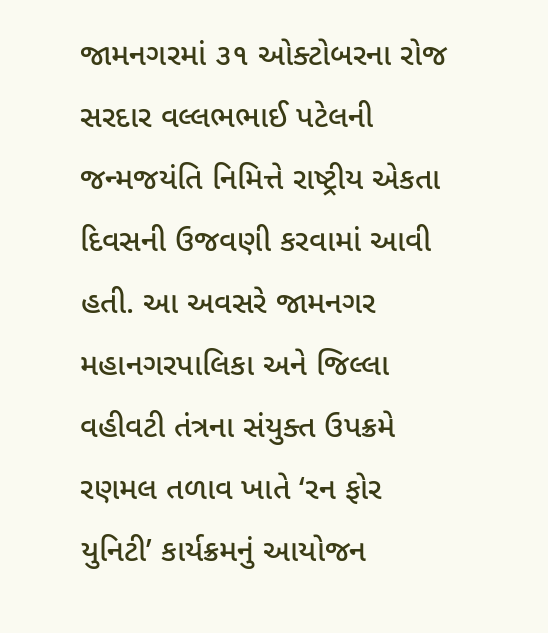જામનગરમાં ૩૧ ઓક્ટોબરના રોજ સરદાર વલ્લભભાઈ પટેલની જન્મજયંતિ નિમિત્તે રાષ્ટ્રીય એકતા દિવસની ઉજવણી કરવામાં આવી હતી. આ અવસરે જામનગર મહાનગરપાલિકા અને જિલ્લા વહીવટી તંત્રના સંયુક્ત ઉપક્રમે રણમલ તળાવ ખાતે ‘રન ફોર યુનિટી’ કાર્યક્રમનું આયોજન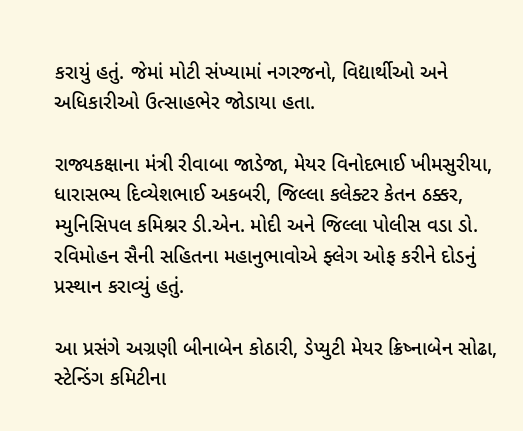કરાયું હતું. જેમાં મોટી સંખ્યામાં નગરજનો, વિદ્યાર્થીઓ અને અધિકારીઓ ઉત્સાહભેર જોડાયા હતા.

રાજ્યકક્ષાના મંત્રી રીવાબા જાડેજા, મેયર વિનોદભાઈ ખીમસુરીયા, ધારાસભ્ય દિવ્યેશભાઈ અકબરી, જિલ્લા કલેક્ટર કેતન ઠક્કર, મ્યુનિસિપલ કમિશ્નર ડી.એન. મોદી અને જિલ્લા પોલીસ વડા ડો. રવિમોહન સૈની સહિતના મહાનુભાવોએ ફ્લેગ ઓફ કરીને દોડનું પ્રસ્થાન કરાવ્યું હતું.

આ પ્રસંગે અગ્રણી બીનાબેન કોઠારી, ડેપ્યુટી મેયર ક્રિષ્નાબેન સોઢા, સ્ટેન્ડિંગ કમિટીના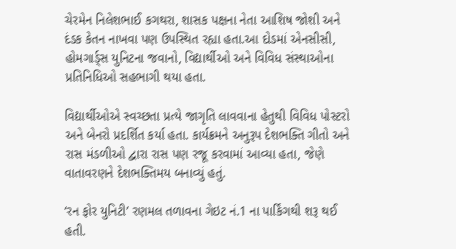ચેરમેન નિલેશભાઈ કગથરા, શાસક પક્ષના નેતા આશિષ જોશી અને દંડક કેતન નાખવા પણ ઉપસ્થિત રહ્યા હતા.આ દોડમાં એનસીસી, હોમગાર્ડ્સ યુનિટના જવાનો, વિદ્યાર્થીઓ અને વિવિધ સંસ્થાઓના પ્રતિનિધિઓ સહભાગી થયા હતા.

વિદ્યાર્થીઓએ સ્વચ્છતા પ્રત્યે જાગૃતિ લાવવાના હેતુથી વિવિધ પોસ્ટરો અને બેનરો પ્રદર્શિત કર્યા હતા. કાર્યક્રમને અનુરૂપ દેશભક્તિ ગીતો અને રાસ મંડળીઓ દ્વારા રાસ પણ રજૂ કરવામાં આવ્યા હતા, જેણે વાતાવરણને દેશભક્તિમય બનાવ્યું હતું.

‘રન ફોર યુનિટી’ રણમલ તળાવના ગેઇટ નં.1 ના પાર્કિંગથી શરૂ થઈ હતી.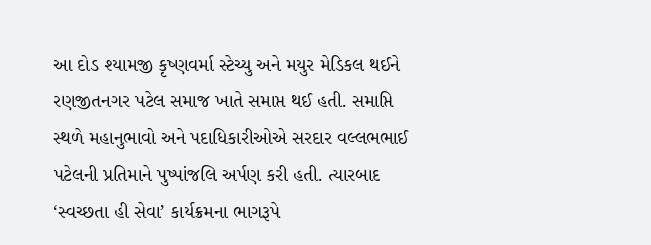આ દોડ શ્યામજી કૃષ્ણવર્મા સ્ટેચ્યુ અને મયુર મેડિકલ થઈને રણજીતનગર પટેલ સમાજ ખાતે સમાપ્ત થઈ હતી. સમાપ્તિ સ્થળે મહાનુભાવો અને પદાધિકારીઓએ સરદાર વલ્લભભાઈ પટેલની પ્રતિમાને પુષ્પાંજલિ અર્પણ કરી હતી. ત્યારબાદ ‘સ્વચ્છતા હી સેવા’ કાર્યક્રમના ભાગરૂપે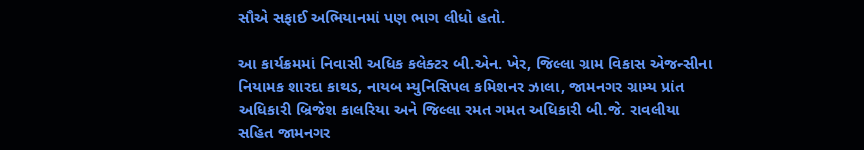સૌએ સફાઈ અભિયાનમાં પણ ભાગ લીધો હતો.

આ કાર્યક્રમમાં નિવાસી અધિક કલેક્ટર બી.એન. ખેર, જિલ્લા ગ્રામ વિકાસ એજન્સીના નિયામક શારદા કાથડ, નાયબ મ્યુનિસિપલ કમિશનર ઝાલા, જામનગર ગ્રામ્ય પ્રાંત અધિકારી બ્રિજેશ કાલરિયા અને જિલ્લા રમત ગમત અધિકારી બી.જે. રાવલીયા સહિત જામનગર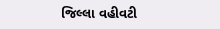જિલ્લા વહીવટી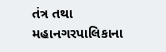તંત્ર તથા મહાનગરપાલિકાના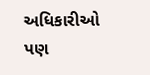અધિકારીઓ પણ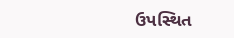ઉપસ્થિત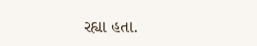રહ્યા હતા.